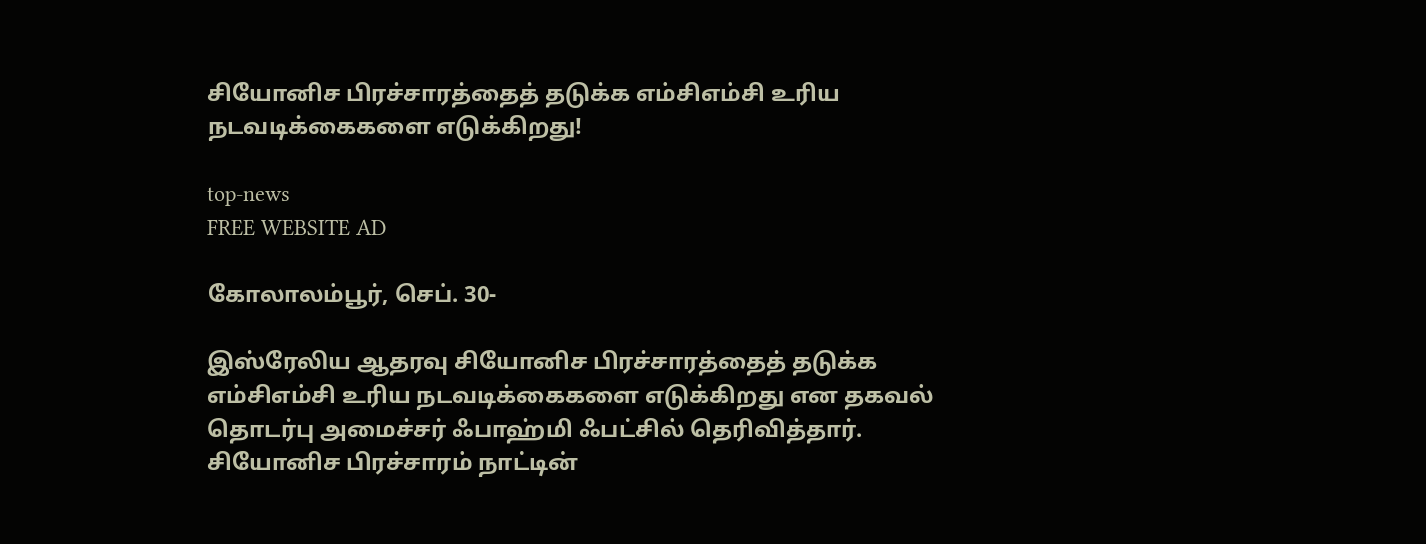சியோனிச பிரச்சாரத்தைத் தடுக்க எம்சிஎம்சி உரிய நடவடிக்கைகளை எடுக்கிறது!

top-news
FREE WEBSITE AD

கோலாலம்பூர், செப். 30-

இஸ்ரேலிய ஆதரவு சியோனிச பிரச்சாரத்தைத் தடுக்க எம்சிஎம்சி உரிய நடவடிக்கைகளை எடுக்கிறது என தகவல் தொடர்பு அமைச்சர் ஃபாஹ்மி ஃபட்சில் தெரிவித்தார். சியோனிச பிரச்சாரம் நாட்டின்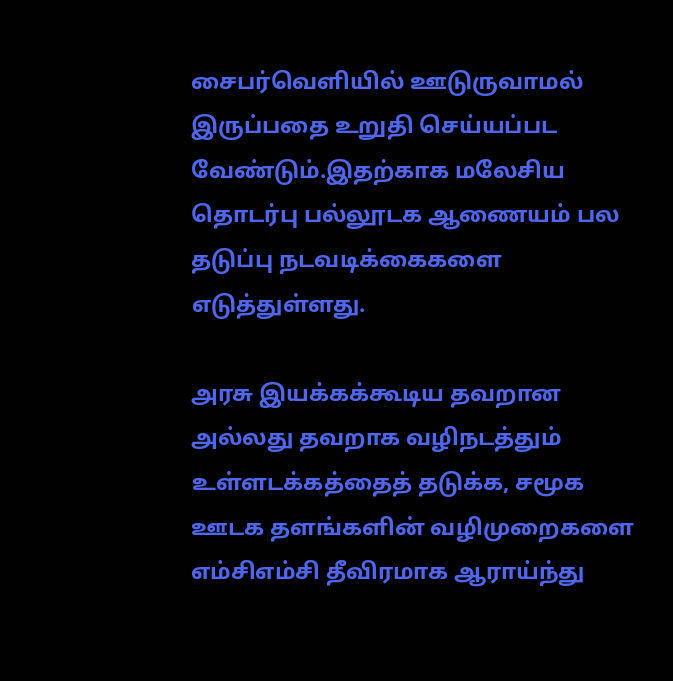சைபர்வெளியில் ஊடுருவாமல் இருப்பதை உறுதி செய்யப்பட வேண்டும்.இதற்காக மலேசிய தொடர்பு பல்லூடக ஆணையம் பல தடுப்பு நடவடிக்கைகளை எடுத்துள்ளது.

அரசு இயக்கக்கூடிய தவறான அல்லது தவறாக வழிநடத்தும் உள்ளடக்கத்தைத் தடுக்க, சமூக ஊடக தளங்களின் வழிமுறைகளை எம்சிஎம்சி தீவிரமாக ஆராய்ந்து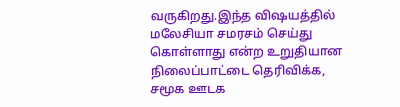வருகிறது.இந்த விஷயத்தில் மலேசியா சமரசம் செய்து கொள்ளாது என்ற உறுதியான நிலைப்பாட்டை தெரிவிக்க, சமூக ஊடக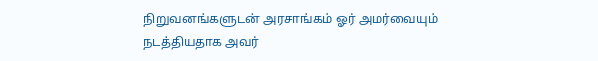நிறுவனங்களுடன் அரசாங்கம் ஓர் அமர்வையும் நடத்தியதாக அவர்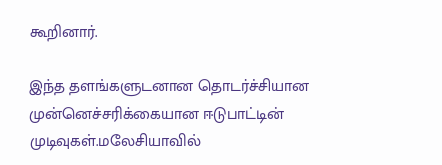கூறினார்.

இந்த தளங்களுடனான தொடர்ச்சியான முன்னெச்சரிக்கையான ஈடுபாட்டின் முடிவுகள்.மலேசியாவில்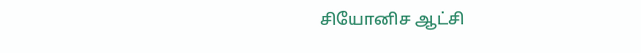சியோனிச ஆட்சி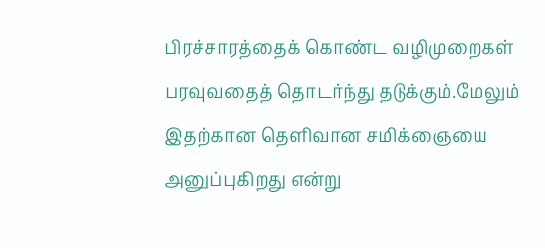பிரச்சாரத்தைக் கொண்ட வழிமுறைகள் பரவுவதைத் தொடர்ந்து தடுக்கும்.மேலும் இதற்கான தெளிவான சமிக்ஞையை அனுப்புகிறது என்று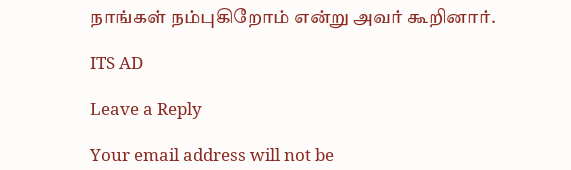நாங்கள் நம்புகிறோம் என்று அவர் கூறினார்.

ITS AD

Leave a Reply

Your email address will not be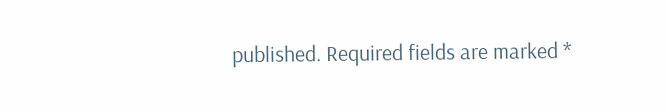published. Required fields are marked *